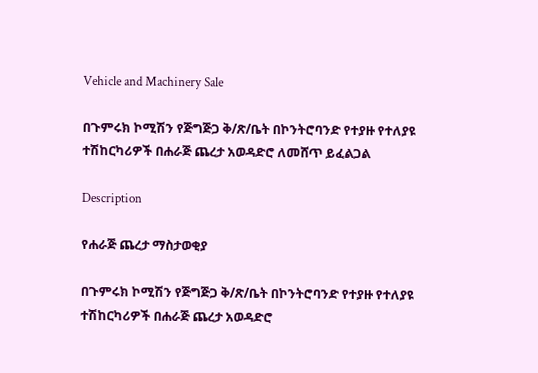Vehicle and Machinery Sale

በጉምሩክ ኮሚሽን የጅግጅጋ ቅ/ጽ/ቤት በኮንትሮባንድ የተያዙ የተለያዩ ተሽከርካሪዎች በሐራጅ ጨረታ አወዳድሮ ለመሸጥ ይፈልጋል

Description

የሐራጅ ጨረታ ማስታወቂያ

በጉምሩክ ኮሚሽን የጅግጅጋ ቅ/ጽ/ቤት በኮንትሮባንድ የተያዙ የተለያዩ ተሽከርካሪዎች በሐራጅ ጨረታ አወዳድሮ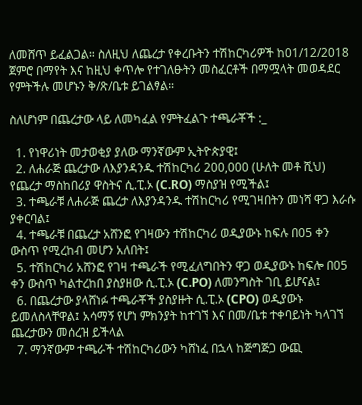ለመሸጥ ይፈልጋል። ስለዚህ ለጨረታ የቀረቡትን ተሽከርካሪዎች ከ01/12/2018 ጀምሮ በማየት እና ከዚህ ቀጥሎ የተገለፁትን መስፈርቶች በማሟላት መወዳደር የምትችሉ መሆኑን ቅ/ጽ/ቤቱ ይገልፃል።

ስለሆነም በጨረታው ላይ ለመካፈል የምትፈልጉ ተጫራቾች :_

  1. የነዋሪነት መታወቂያ ያለው ማንኛውም ኢትዮጵያዊ፤
  2. ለሐራጅ ጨረታው ለእያንዳንዱ ተሽከርካሪ 200,000 (ሁለት መቶ ሺህ) የጨረታ ማስከበሪያ ዋስትና ሲ.ፒ.ኦ (C.RO) ማስያዝ የሚችል፤
  3. ተጫራቹ ለሐራጅ ጨረታ ለእያንዳንዱ ተሽከርካሪ የሚገዛበትን መነሻ ዋጋ እራሱ ያቀርባል፤
  4. ተጫራቹ በጨረታ አሸንፎ የገዛውን ተሽከርካሪ ወዲያውኑ ከፍሉ በ05 ቀን ውስጥ የሚረከብ መሆን አለበት፤
  5. ተሽከርካሪ አሸንፎ የገዛ ተጫራች የሚፈለግበትን ዋጋ ወዲያውኑ ከፍሎ በ05 ቀን ውስጥ ካልተረከበ ያስያዘው ሲ.ፒ.ኦ (C.PO) ለመንግስት ገቢ ይሆናል፤
  6. በጨረታው ያላሸነፉ ተጫራቾች ያስያዙት ሲ.ፒ.ኦ (CPO) ወዲያውኑ ይመለስላቸዋል፤ አሳማኝ የሆነ ምክንያት ከተገኘ እና በመ/ቤቱ ተቀባይነት ካላገኘ ጨረታውን መሰረዝ ይችላል
  7. ማንኛውም ተጫራች ተሽከርካሪውን ካሸነፈ በኋላ ከጅግጅጋ ውጪ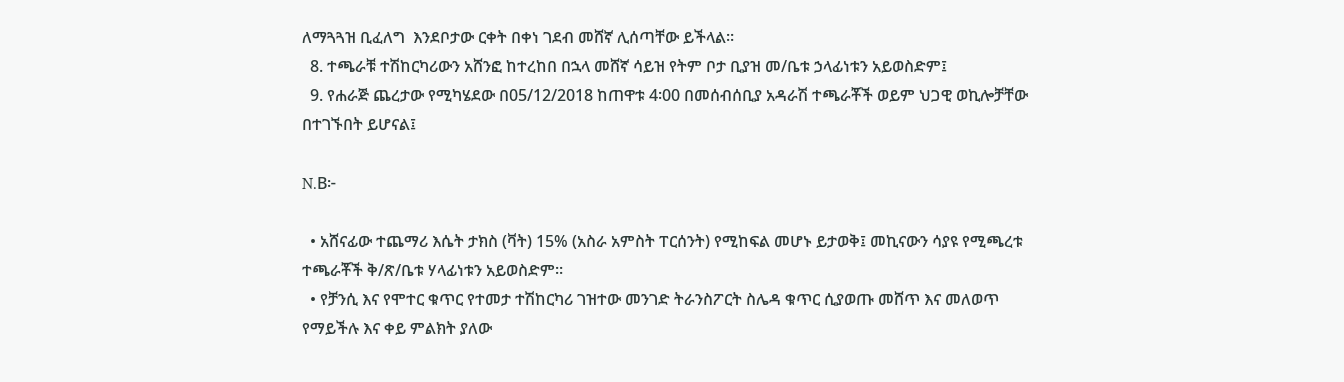ለማጓጓዝ ቢፈለግ  እንደቦታው ርቀት በቀነ ገደብ መሸኛ ሊሰጣቸው ይችላል።
  8. ተጫራቹ ተሽከርካሪውን አሸንፎ ከተረከበ በኋላ መሸኛ ሳይዝ የትም ቦታ ቢያዝ መ/ቤቱ ኃላፊነቱን አይወስድም፤
  9. የሐራጅ ጨረታው የሚካሄደው በ05/12/2018 ከጠዋቱ 4፡00 በመሰብሰቢያ አዳራሽ ተጫራቾች ወይም ህጋዊ ወኪሎቻቸው በተገኙበት ይሆናል፤

N.B፦

  • አሸናፊው ተጨማሪ እሴት ታክስ (ቫት) 15% (አስራ አምስት ፐርሰንት) የሚከፍል መሆኑ ይታወቅ፤ መኪናውን ሳያዩ የሚጫረቱ ተጫራቾች ቅ/ጽ/ቤቱ ሃላፊነቱን አይወስድም።
  • የቻንሲ እና የሞተር ቁጥር የተመታ ተሽከርካሪ ገዝተው መንገድ ትራንስፖርት ስሌዳ ቁጥር ሲያወጡ መሸጥ እና መለወጥ የማይችሉ እና ቀይ ምልክት ያለው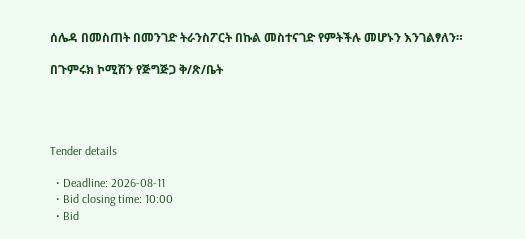ሰሌዳ በመስጠት በመንገድ ትራንስፖርት በኩል መስተናገድ የምትችሉ መሆኑን እንገልፃለን።

በጉምሩክ ኮሚሽን የጅግጅጋ ቅ/ጽ/ቤት




Tender details

  • Deadline: 2026-08-11
  • Bid closing time: 10:00
  • Bid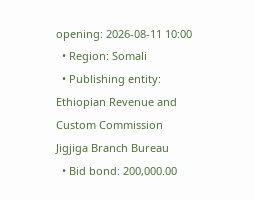opening: 2026-08-11 10:00
  • Region: Somali
  • Publishing entity: Ethiopian Revenue and Custom Commission Jigjiga Branch Bureau
  • Bid bond: 200,000.00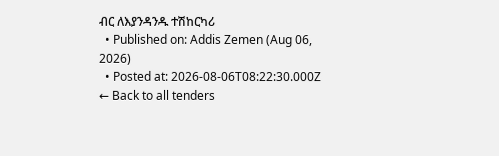ብር ለእያንዳንዱ ተሽከርካሪ
  • Published on: Addis Zemen (Aug 06, 2026)
  • Posted at: 2026-08-06T08:22:30.000Z
← Back to all tenders